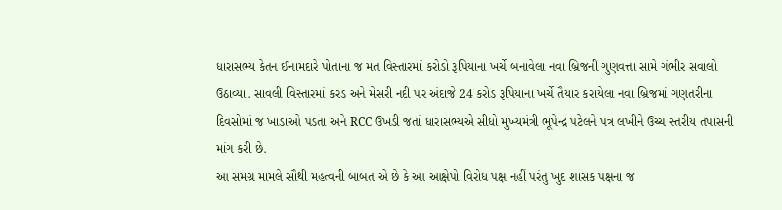ધારાસભ્ય કેતન ઈનામદારે પોતાના જ મત વિસ્તારમાં કરોડો રૂપિયાના ખર્ચે બનાવેલા નવા બ્રિજની ગુણવત્તા સામે ગંભીર સવાલો ઉઠાવ્યા. સાવલી વિસ્તારમાં કરડ અને મેસરી નદી પર અંદાજે 24 કરોડ રૂપિયાના ખર્ચે તૈયાર કરાયેલા નવા બ્રિજમાં ગણતરીના દિવસોમાં જ ખાડાઓ પડતા અને RCC ઉખડી જતાં ધારાસભ્યએ સીધો મુખ્યમંત્રી ભૂપેન્દ્ર પટેલને પત્ર લખીને ઉચ્ચ સ્તરીય તપાસની માંગ કરી છે.
આ સમગ્ર મામલે સૌથી મહત્વની બાબત એ છે કે આ આક્ષેપો વિરોધ પક્ષ નહીં પરંતુ ખુદ શાસક પક્ષના જ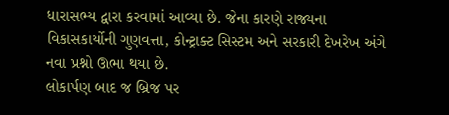ધારાસભ્ય દ્વારા કરવામાં આવ્યા છે. જેના કારણે રાજ્યના વિકાસકાર્યોની ગુણવત્તા, કોન્ટ્રાક્ટ સિસ્ટમ અને સરકારી દેખરેખ અંગે નવા પ્રશ્નો ઊભા થયા છે.
લોકાર્પણ બાદ જ બ્રિજ પર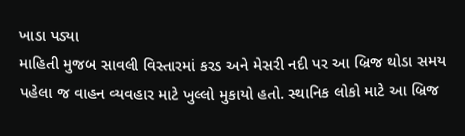ખાડા પડ્યા
માહિતી મુજબ સાવલી વિસ્તારમાં કરડ અને મેસરી નદી પર આ બ્રિજ થોડા સમય પહેલા જ વાહન વ્યવહાર માટે ખુલ્લો મુકાયો હતો. સ્થાનિક લોકો માટે આ બ્રિજ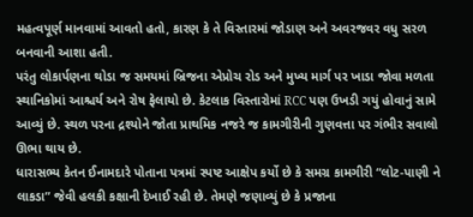મહત્વપૂર્ણ માનવામાં આવતો હતો, કારણ કે તે વિસ્તારમાં જોડાણ અને અવરજવર વધુ સરળ બનવાની આશા હતી.
પરંતુ લોકાર્પણના થોડા જ સમયમાં બ્રિજના એપ્રોચ રોડ અને મુખ્ય માર્ગ પર ખાડા જોવા મળતા સ્થાનિકોમાં આશ્ચર્ય અને રોષ ફેલાયો છે. કેટલાક વિસ્તારોમાં RCC પણ ઉખડી ગયું હોવાનું સામે આવ્યું છે. સ્થળ પરના દ્રશ્યોને જોતા પ્રાથમિક નજરે જ કામગીરીની ગુણવત્તા પર ગંભીર સવાલો ઊભા થાય છે.
ધારાસભ્ય કેતન ઈનામદારે પોતાના પત્રમાં સ્પષ્ટ આક્ષેપ કર્યો છે કે સમગ્ર કામગીરી “લોટ-પાણી ને લાકડા” જેવી હલકી કક્ષાની દેખાઈ રહી છે. તેમણે જણાવ્યું છે કે પ્રજાના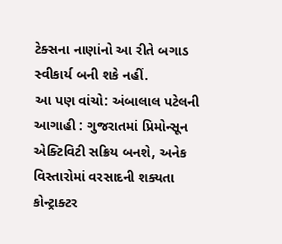ટેક્સના નાણાંનો આ રીતે બગાડ સ્વીકાર્ય બની શકે નહીં.
આ પણ વાંચો: અંબાલાલ પટેલની આગાહી : ગુજરાતમાં પ્રિમોન્સૂન એક્ટિવિટી સક્રિય બનશે, અનેક વિસ્તારોમાં વરસાદની શક્યતા
કોન્ટ્રાક્ટર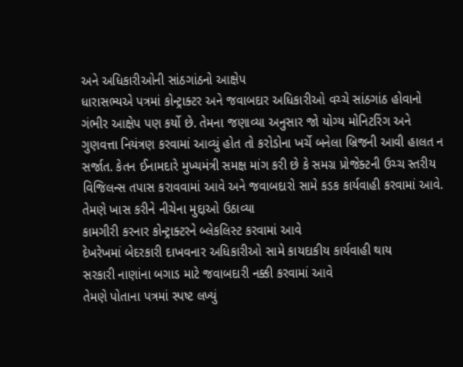અને અધિકારીઓની સાંઠગાંઠનો આક્ષેપ
ધારાસભ્યએ પત્રમાં કોન્ટ્રાક્ટર અને જવાબદાર અધિકારીઓ વચ્ચે સાંઠગાંઠ હોવાનો ગંભીર આક્ષેપ પણ કર્યો છે. તેમના જણાવ્યા અનુસાર જો યોગ્ય મોનિટરિંગ અને ગુણવત્તા નિયંત્રણ કરવામાં આવ્યું હોત તો કરોડોના ખર્ચે બનેલા બ્રિજની આવી હાલત ન સર્જાત. કેતન ઈનામદારે મુખ્યમંત્રી સમક્ષ માંગ કરી છે કે સમગ્ર પ્રોજેક્ટની ઉચ્ચ સ્તરીય વિજિલન્સ તપાસ કરાવવામાં આવે અને જવાબદારો સામે કડક કાર્યવાહી કરવામાં આવે.
તેમણે ખાસ કરીને નીચેના મુદ્દાઓ ઉઠાવ્યા
કામગીરી કરનાર કોન્ટ્રાક્ટરને બ્લેકલિસ્ટ કરવામાં આવે
દેખરેખમાં બેદરકારી દાખવનાર અધિકારીઓ સામે કાયદાકીય કાર્યવાહી થાય
સરકારી નાણાંના બગાડ માટે જવાબદારી નક્કી કરવામાં આવે
તેમણે પોતાના પત્રમાં સ્પષ્ટ લખ્યું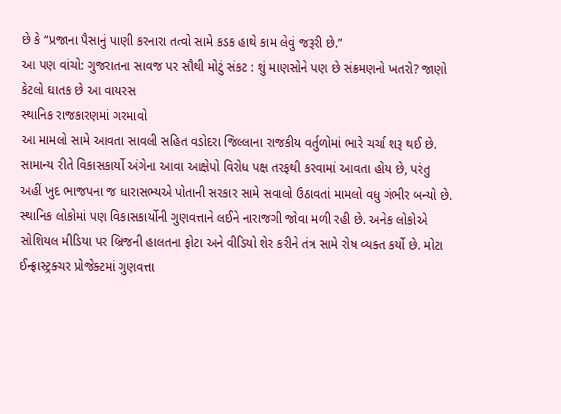છે કે “પ્રજાના પૈસાનું પાણી કરનારા તત્વો સામે કડક હાથે કામ લેવું જરૂરી છે.”
આ પણ વાંચો: ગુજરાતના સાવજ પર સૌથી મોટું સંકટ : શું માણસોને પણ છે સંક્રમણનો ખતરો? જાણો કેટલો ઘાતક છે આ વાયરસ
સ્થાનિક રાજકારણમાં ગરમાવો
આ મામલો સામે આવતા સાવલી સહિત વડોદરા જિલ્લાના રાજકીય વર્તુળોમાં ભારે ચર્ચા શરૂ થઈ છે. સામાન્ય રીતે વિકાસકાર્યો અંગેના આવા આક્ષેપો વિરોધ પક્ષ તરફથી કરવામાં આવતા હોય છે, પરંતુ અહીં ખુદ ભાજપના જ ધારાસભ્યએ પોતાની સરકાર સામે સવાલો ઉઠાવતાં મામલો વધુ ગંભીર બન્યો છે.
સ્થાનિક લોકોમાં પણ વિકાસકાર્યોની ગુણવત્તાને લઈને નારાજગી જોવા મળી રહી છે. અનેક લોકોએ સોશિયલ મીડિયા પર બ્રિજની હાલતના ફોટા અને વીડિયો શેર કરીને તંત્ર સામે રોષ વ્યક્ત કર્યો છે. મોટા ઈન્ફ્રાસ્ટ્રક્ચર પ્રોજેક્ટમાં ગુણવત્તા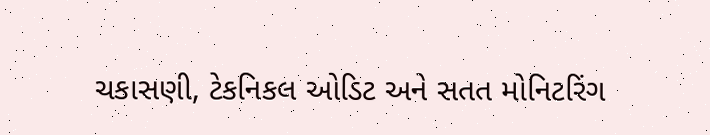ચકાસણી, ટેકનિકલ ઓડિટ અને સતત મોનિટરિંગ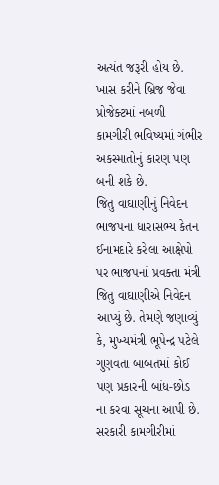અત્યંત જરૂરી હોય છે. ખાસ કરીને બ્રિજ જેવા પ્રોજેક્ટમાં નબળી કામગીરી ભવિષ્યમાં ગંભીર અકસ્માતોનું કારણ પણ બની શકે છે.
જિતુ વાઘાણીનું નિવેદન
ભાજપના ધારાસભ્ય કેતન ઈનામદારે કરેલા આક્ષેપો પર ભાજપનાં પ્રવક્તા મંત્રી જિતુ વાઘાણીએ નિવેદન આપ્યું છે. તેમણે જણાવ્યું કે, મુખ્યમંત્રી ભૂપેન્દ્ર પટેલે ગુણવતા બાબતમાં કોઈ પણ પ્રકારની બાંધ-છોડ ના કરવા સૂચના આપી છે. સરકારી કામગીરીમાં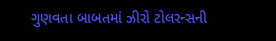ગુણવતા બાબતમાં ઝીરો ટોલરન્સની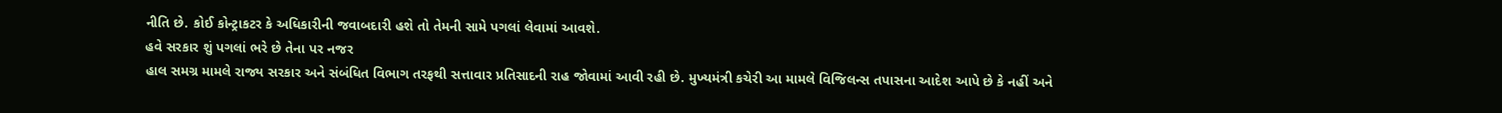નીતિ છે. કોઈ કોન્ટ્રાકટર કે અધિકારીની જવાબદારી હશે તો તેમની સામે પગલાં લેવામાં આવશે.
હવે સરકાર શું પગલાં ભરે છે તેના પર નજર
હાલ સમગ્ર મામલે રાજ્ય સરકાર અને સંબંધિત વિભાગ તરફથી સત્તાવાર પ્રતિસાદની રાહ જોવામાં આવી રહી છે. મુખ્યમંત્રી કચેરી આ મામલે વિજિલન્સ તપાસના આદેશ આપે છે કે નહીં અને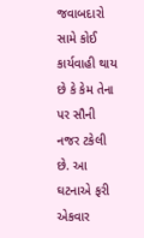જવાબદારો સામે કોઈ કાર્યવાહી થાય છે કે કેમ તેના પર સૌની નજર ટકેલી છે. આ ઘટનાએ ફરી એકવાર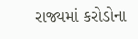રાજ્યમાં કરોડોના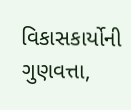વિકાસકાર્યોની ગુણવત્તા,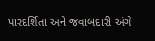પારદર્શિતા અને જવાબદારી અંગે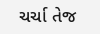ચર્ચા તેજ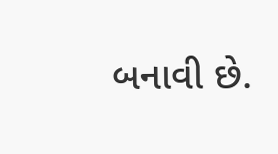બનાવી છે.